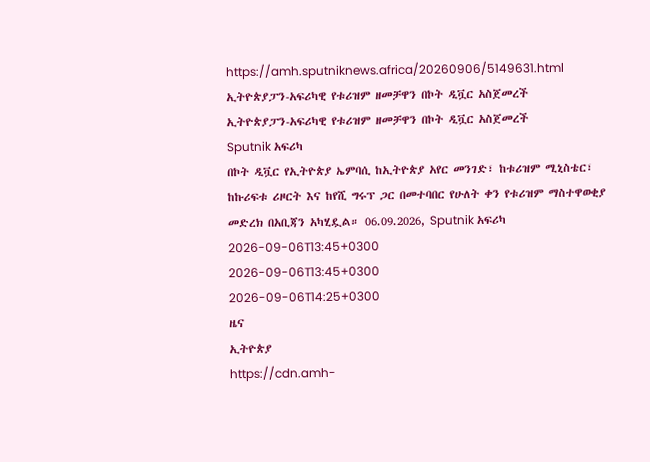https://amh.sputniknews.africa/20260906/5149631.html
ኢትዮጵያፓን-አፍሪካዊ የቱሪዝም ዘመቻዋን በኮት ዲቯር አስጀመረች
ኢትዮጵያፓን-አፍሪካዊ የቱሪዝም ዘመቻዋን በኮት ዲቯር አስጀመረች
Sputnik አፍሪካ
በኮት ዲቯር የኢትዮጵያ ኤምባሲ ከኢትዮጵያ አየር መንገድ፣ ከቱሪዝም ሚኒስቴር፣ ከኩሪፍቱ ሪዞርት እና ከየሺ ግሩፕ ጋር በመተባበር የሁለት ቀን የቱሪዝም ማስተዋወቂያ መድረክ በአቢጃን አካሂዷል። 06.09.2026, Sputnik አፍሪካ
2026-09-06T13:45+0300
2026-09-06T13:45+0300
2026-09-06T14:25+0300
ዜና
ኢትዮጵያ
https://cdn.amh-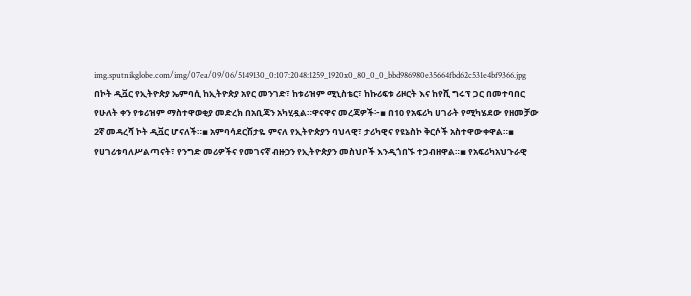img.sputnikglobe.com/img/07ea/09/06/5149130_0:107:2048:1259_1920x0_80_0_0_bbd986980e35664fbd62c531e4bf9366.jpg
በኮት ዲቯር የኢትዮጵያ ኤምባሲ ከኢትዮጵያ አየር መንገድ፣ ከቱሪዝም ሚኒስቴር፣ ከኩሪፍቱ ሪዞርት እና ከየሺ ግሩፕ ጋር በመተባበር የሁለት ቀን የቱሪዝም ማስተዋወቂያ መድረክ በአቢጃን አካሂዷል።ዋናዋና መረጃዎች፦▪ በ10 የአፍሪካ ሀገራት የሚካሄደው የዘመቻው 2ኛ መዳረሻ ኮት ዲቯር ሆናለች።▪ አምባሳደርሽታዬ ምናለ የኢትዮጵያን ባህላዊ፣ ታሪካዊና የዩኔስኮ ቅርሶች አስተዋውቀዋል።▪ የሀገሪቱባለሥልጣናት፣ የንግድ መሪዎችና የመገናኛ ብዙኃን የኢትዮጵያን መስህቦች እንዲጎበኙ ተጋብዘዋል።▪ የአፍሪካአህጉራዊ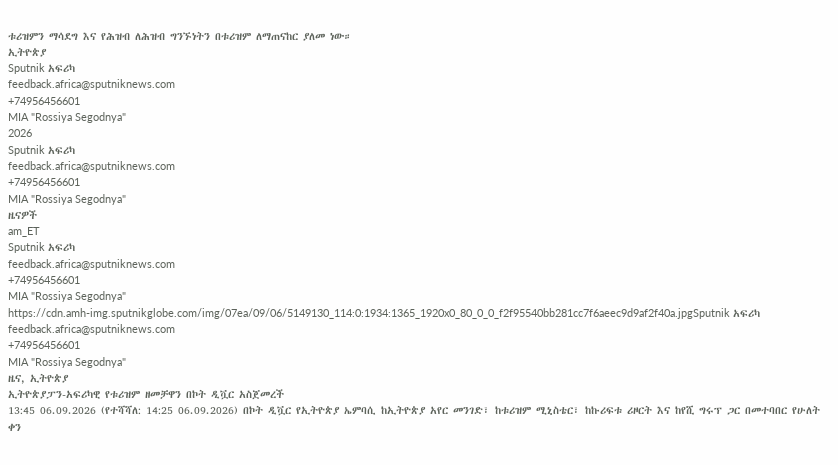ቱሪዝምን ማሳደግ እና የሕዝብ ለሕዝብ ግንኙነትን በቱሪዝም ለማጠናከር ያለመ ነው።
ኢትዮጵያ
Sputnik አፍሪካ
feedback.africa@sputniknews.com
+74956456601
MIA "Rossiya Segodnya"
2026
Sputnik አፍሪካ
feedback.africa@sputniknews.com
+74956456601
MIA "Rossiya Segodnya"
ዜናዎች
am_ET
Sputnik አፍሪካ
feedback.africa@sputniknews.com
+74956456601
MIA "Rossiya Segodnya"
https://cdn.amh-img.sputnikglobe.com/img/07ea/09/06/5149130_114:0:1934:1365_1920x0_80_0_0_f2f95540bb281cc7f6aeec9d9af2f40a.jpgSputnik አፍሪካ
feedback.africa@sputniknews.com
+74956456601
MIA "Rossiya Segodnya"
ዜና, ኢትዮጵያ
ኢትዮጵያፓን-አፍሪካዊ የቱሪዝም ዘመቻዋን በኮት ዲቯር አስጀመረች
13:45 06.09.2026 (የተሻሻለ: 14:25 06.09.2026) በኮት ዲቯር የኢትዮጵያ ኤምባሲ ከኢትዮጵያ አየር መንገድ፣ ከቱሪዝም ሚኒስቴር፣ ከኩሪፍቱ ሪዞርት እና ከየሺ ግሩፕ ጋር በመተባበር የሁለት ቀን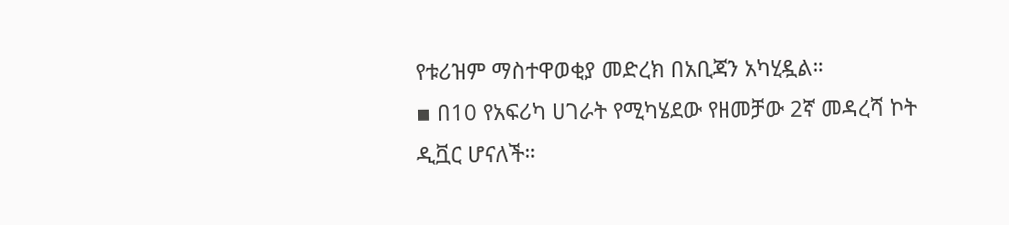የቱሪዝም ማስተዋወቂያ መድረክ በአቢጃን አካሂዷል።
▪ በ10 የአፍሪካ ሀገራት የሚካሄደው የዘመቻው 2ኛ መዳረሻ ኮት ዲቯር ሆናለች።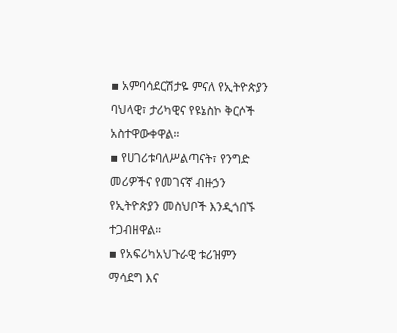▪ አምባሳደርሽታዬ ምናለ የኢትዮጵያን ባህላዊ፣ ታሪካዊና የዩኔስኮ ቅርሶች አስተዋውቀዋል።
▪ የሀገሪቱባለሥልጣናት፣ የንግድ መሪዎችና የመገናኛ ብዙኃን የኢትዮጵያን መስህቦች እንዲጎበኙ ተጋብዘዋል።
▪ የአፍሪካአህጉራዊ ቱሪዝምን ማሳደግ እና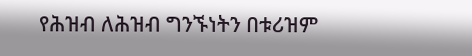የሕዝብ ለሕዝብ ግንኙነትን በቱሪዝም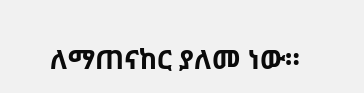ለማጠናከር ያለመ ነው።